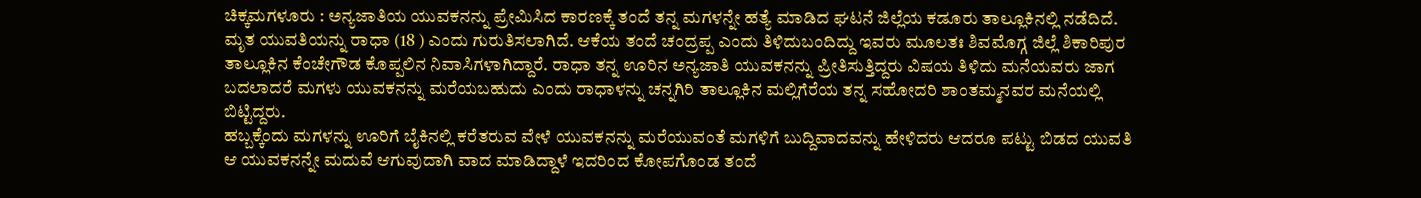ಚಿಕ್ಕಮಗಳೂರು : ಅನ್ಯಜಾತಿಯ ಯುವಕನನ್ನು ಪ್ರೇಮಿಸಿದ ಕಾರಣಕ್ಕೆ ತಂದೆ ತನ್ನ ಮಗಳನ್ನೇ ಹತ್ಯೆ ಮಾಡಿದ ಘಟನೆ ಜಿಲ್ಲೆಯ ಕಡೂರು ತಾಲ್ಲೂಕಿನಲ್ಲಿ ನಡೆದಿದೆ.
ಮೃತ ಯುವತಿಯನ್ನು ರಾಧಾ (18 ) ಎಂದು ಗುರುತಿಸಲಾಗಿದೆ. ಆಕೆಯ ತಂದೆ ಚಂದ್ರಪ್ಪ ಎಂದು ತಿಳಿದುಬಂದಿದ್ದು ಇವರು ಮೂಲತಃ ಶಿವಮೊಗ್ಗ ಜಿಲ್ಲೆ ಶಿಕಾರಿಪುರ ತಾಲ್ಲೂಕಿನ ಕೆಂಚೇಗೌಡ ಕೊಪ್ಪಲಿನ ನಿವಾಸಿಗಳಾಗಿದ್ದಾರೆ. ರಾಧಾ ತನ್ನ ಊರಿನ ಅನ್ಯಜಾತಿ ಯುವಕನನ್ನು ಪ್ರೀತಿಸುತ್ತಿದ್ದರು ವಿಷಯ ತಿಳಿದು ಮನೆಯವರು ಜಾಗ ಬದಲಾದರೆ ಮಗಳು ಯುವಕನನ್ನು ಮರೆಯಬಹುದು ಎಂದು ರಾಧಾಳನ್ನು ಚನ್ನಗಿರಿ ತಾಲ್ಲೂಕಿನ ಮಲ್ಲಿಗೆರೆಯ ತನ್ನ ಸಹೋದರಿ ಶಾಂತಮ್ಮನವರ ಮನೆಯಲ್ಲಿ ಬಿಟ್ಟಿದ್ದರು.
ಹಬ್ಬಕ್ಕೆಂದು ಮಗಳನ್ನು ಊರಿಗೆ ಬೈಕಿನಲ್ಲಿ ಕರೆತರುವ ವೇಳೆ ಯುವಕನನ್ನು ಮರೆಯುವಂತೆ ಮಗಳಿಗೆ ಬುದ್ದಿವಾದವನ್ನು ಹೇಳಿದರು ಆದರೂ ಪಟ್ಟು ಬಿಡದ ಯುವತಿ ಆ ಯುವಕನನ್ನೇ ಮದುವೆ ಆಗುವುದಾಗಿ ವಾದ ಮಾಡಿದ್ದಾಳೆ ಇದರಿಂದ ಕೋಪಗೊಂಡ ತಂದೆ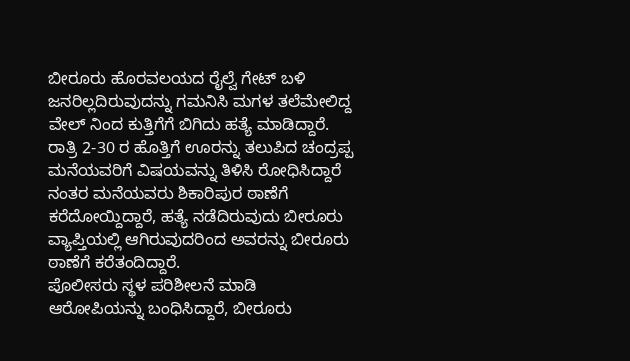ಬೀರೂರು ಹೊರವಲಯದ ರೈಲ್ವೆ ಗೇಟ್ ಬಳಿ ಜನರಿಲ್ಲದಿರುವುದನ್ನು ಗಮನಿಸಿ ಮಗಳ ತಲೆಮೇಲಿದ್ದ ವೇಲ್ ನಿಂದ ಕುತ್ತಿಗೆಗೆ ಬಿಗಿದು ಹತ್ಯೆ ಮಾಡಿದ್ದಾರೆ. ರಾತ್ರಿ 2-30 ರ ಹೊತ್ತಿಗೆ ಊರನ್ನು ತಲುಪಿದ ಚಂದ್ರಪ್ಪ ಮನೆಯವರಿಗೆ ವಿಷಯವನ್ನು ತಿಳಿಸಿ ರೋಧಿಸಿದ್ದಾರೆ ನಂತರ ಮನೆಯವರು ಶಿಕಾರಿಪುರ ಠಾಣೆಗೆ ಕರೆದೋಯ್ದಿದ್ದಾರೆ, ಹತ್ಯೆ ನಡೆದಿರುವುದು ಬೀರೂರು ವ್ಯಾಪ್ತಿಯಲ್ಲಿ ಆಗಿರುವುದರಿಂದ ಅವರನ್ನು ಬೀರೂರು ಠಾಣೆಗೆ ಕರೆತಂದಿದ್ದಾರೆ.
ಪೊಲೀಸರು ಸ್ಥಳ ಪರಿಶೀಲನೆ ಮಾಡಿ ಆರೋಪಿಯನ್ನು ಬಂಧಿಸಿದ್ದಾರೆ, ಬೀರೂರು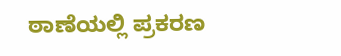ಠಾಣೆಯಲ್ಲಿ ಪ್ರಕರಣ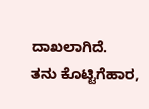ದಾಖಲಾಗಿದೆ.
ತನು ಕೊಟ್ಟಿಗೆಹಾರ,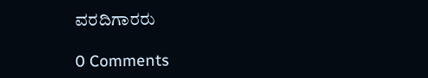ವರದಿಗಾರರು

0 Comments